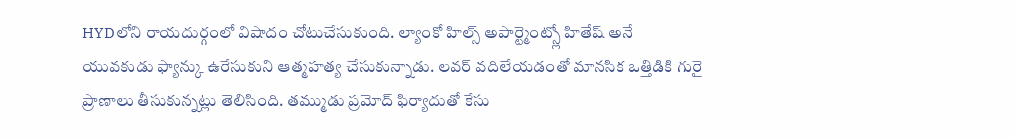HYDలోని రాయదుర్గంలో విషాదం చోటుచేసుకుంది. ల్యాంకో హిల్స్ అపార్ట్మెంట్స్లో హితేష్ అనే యువకుడు ఫ్యాన్కు ఉరేసుకుని ఆత్మహత్య చేసుకున్నాడు. లవర్ వదిలేయడంతో మానసిక ఒత్తిడికి గురై ప్రాణాలు తీసుకున్నట్లు తెలిసింది. తమ్ముడు ప్రమోద్ ఫిర్యాదుతో కేసు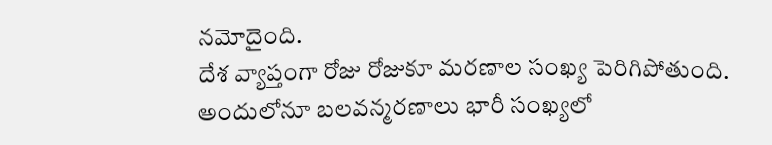నమోదైంది.
దేశ వ్యాప్తంగా రోజు రోజుకూ మరణాల సంఖ్య పెరిగిపోతుంది. అందులోనూ బలవన్మరణాలు భారీ సంఖ్యలో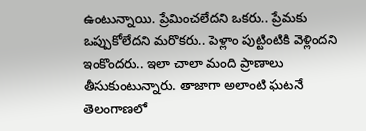ఉంటున్నాయి. ప్రేమించలేదని ఒకరు.. ప్రేమకు ఒప్పుకోలేదని మరొకరు.. పెళ్లాం పుట్టింటికి వెళ్లిందని ఇంకొందరు.. ఇలా చాలా మంది ప్రాణాలు తీసుకుంటున్నారు. తాజాగా అలాంటి ఘటనే తెలంగాణలో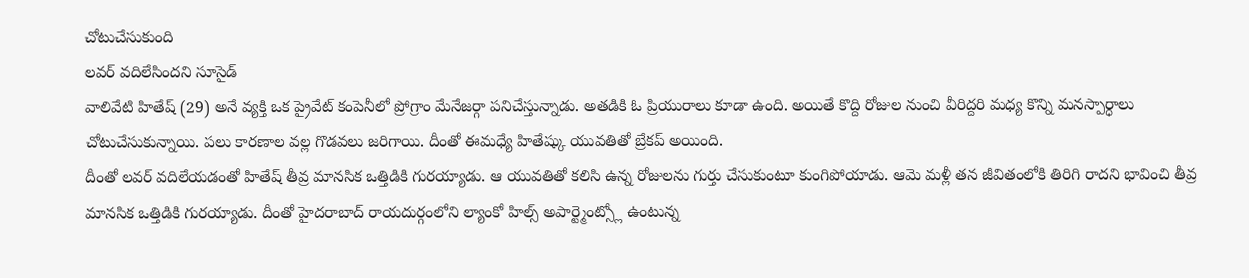చోటుచేసుకుంది
లవర్ వదిలేసిందని సూసైడ్
వాలివేటి హితేష్ (29) అనే వ్యక్తి ఒక ప్రైవేట్ కంపెనీలో ప్రోగ్రాం మేనేజర్గా పనిచేస్తున్నాడు. అతడికి ఓ ప్రియురాలు కూడా ఉంది. అయితే కొద్ది రోజుల నుంచి వీరిద్దరి మధ్య కొన్ని మనస్పార్ధాలు చోటుచేసుకున్నాయి. పలు కారణాల వల్ల గొడవలు జరిగాయి. దీంతో ఈమధ్యే హితేష్కు యువతితో బ్రేకప్ అయింది.
దీంతో లవర్ వదిలేయడంతో హితేష్ తీవ్ర మానసిక ఒత్తిడికి గురయ్యాడు. ఆ యువతితో కలిసి ఉన్న రోజులను గుర్తు చేసుకుంటూ కుంగిపోయాడు. ఆమె మళ్లీ తన జీవితంలోకి తిరిగి రాదని భావించి తీవ్ర మానసిక ఒత్తిడికి గురయ్యాడు. దీంతో హైదరాబాద్ రాయదుర్గంలోని ల్యాంకో హిల్స్ అపార్ట్మెంట్స్లో ఉంటున్న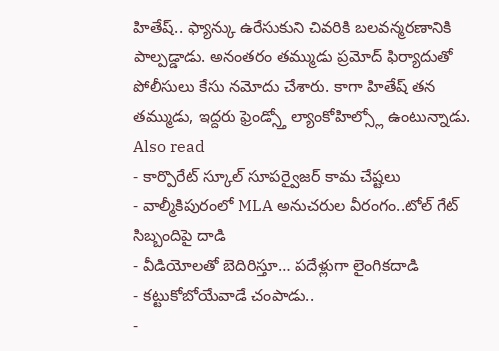హితేష్.. ఫ్యాన్కు ఉరేసుకుని చివరికి బలవన్మరణానికి పాల్పడ్డాడు. అనంతరం తమ్ముడు ప్రమోద్ ఫిర్యాదుతో పోలీసులు కేసు నమోదు చేశారు. కాగా హితేష్ తన తమ్ముడు, ఇద్దరు ఫ్రెండ్స్తో ల్యాంకోహిల్స్లో ఉంటున్నాడు.
Also read
- కార్పొరేట్ స్కూల్ సూపర్వైజర్ కామ చేష్టలు
- వాల్మీకిపురంలో MLA అనుచరుల వీరంగం..టోల్ గేట్ సిబ్బందిపై దాడి
- వీడియోలతో బెదిరిస్తూ… పదేళ్లుగా లైంగికదాడి
- కట్టుకోబోయేవాడే చంపాడు..
-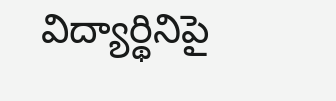విద్యార్థినిపై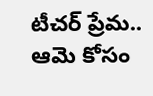టీచర్ ప్రేమ.. ఆమె కోసం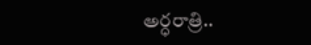అర్ధరాత్రి..